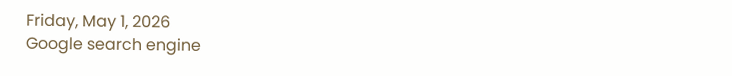Friday, May 1, 2026
Google search engine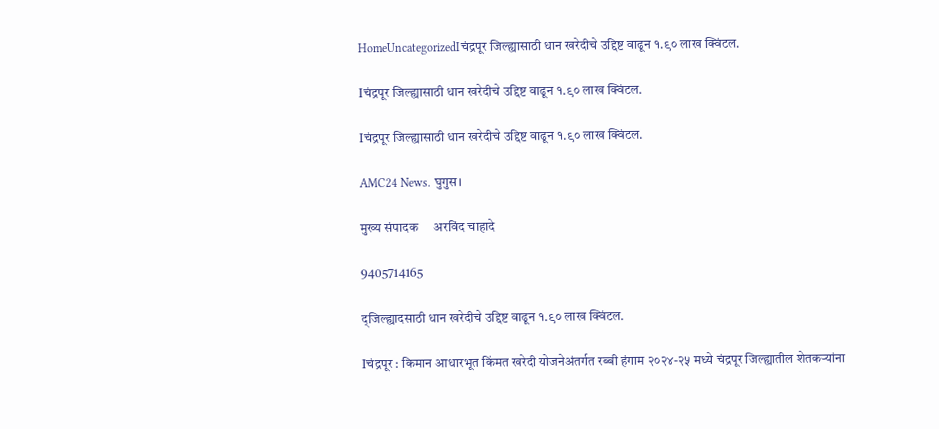HomeUncategorizedIचंद्रपूर जिल्ह्यासाठी धान खरेदीचे उद्दिष्ट वाढून १.९० लाख क्विंटल.

Iचंद्रपूर जिल्ह्यासाठी धान खरेदीचे उद्दिष्ट वाढून १.९० लाख क्विंटल.

Iचंद्रपूर जिल्ह्यासाठी धान खरेदीचे उद्दिष्ट वाढून १.९० लाख क्विंटल.

AMC24 News. घुगुस।

मुख्य संपादक     अरविंद चाहादे

9405714165

द्जिल्ह्यादसाठी धान खरेदीचे उद्दिष्ट वाढून १.९० लाख क्विंटल.

Iचंद्रपूर : किमान आधारभूत किंमत खरेदी योजनेअंतर्गत रब्बी हंगाम २०२४-२५ मध्ये चंद्रपूर जिल्ह्यातील शेतकऱ्यांना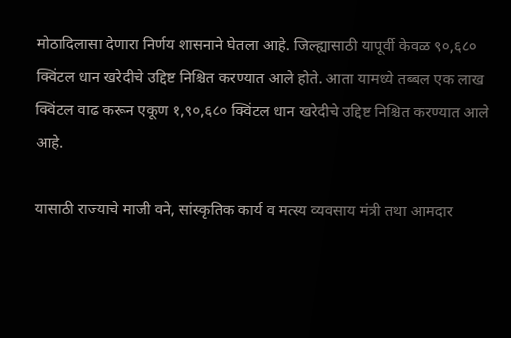मोठादिलासा देणारा निर्णय शासनाने घेतला आहे. जिल्ह्यासाठी यापूर्वी केवळ ९०,६८० क्विंटल धान खरेदीचे उद्दिष्ट निश्चित करण्यात आले होते. आता यामध्ये तब्बल एक लाख क्विंटल वाढ करून एकूण १,९०,६८० क्विंटल धान खरेदीचे उद्दिष्ट निश्चित करण्यात आले आहे.

यासाठी राज्याचे माजी वने, सांस्कृतिक कार्य व मत्स्य व्यवसाय मंत्री तथा आमदार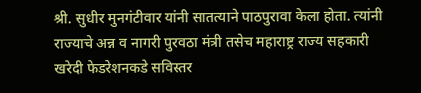श्री. सुधीर मुनगंटीवार यांनी सातत्याने पाठपुरावा केला होता. त्यांनी राज्याचे अन्न व नागरी पुरवठा मंत्री तसेच महाराष्ट्र राज्य सहकारी खरेदी फेडरेशनकडे सविस्तर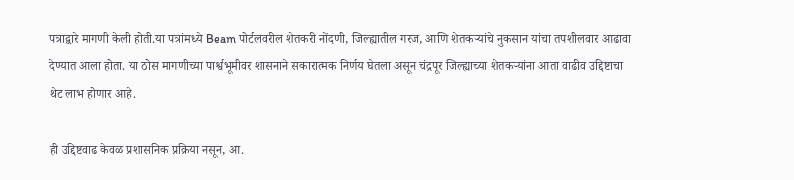पत्राद्वारे मागणी केली होती.या पत्रांमध्ये Beam पोर्टलवरील शेतकरी नोंदणी, जिल्ह्यातील गरज, आणि शेतकऱ्यांचे नुकसान यांचा तपशीलवार आढावा देण्यात आला होता. या ठोस मागणीच्या पार्श्वभूमीवर शासनाने सकारात्मक निर्णय घेतला असून चंद्रपूर जिल्ह्याच्या शेतकऱ्यांना आता वाढीव उद्दिष्टाचा थेट लाभ होणार आहे.

ही उद्दिष्टवाढ केवळ प्रशासनिक प्रक्रिया नसून, आ.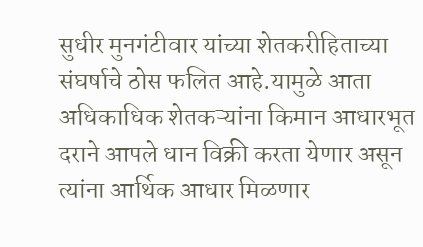सुधीर मुनगंटीवार यांच्या शेतकरीहिताच्या संघर्षाचे ठोस फलित आहे.यामुळे आता अधिकाधिक शेतकऱ्यांना किमान आधारभूत दराने आपले धान विक्री करता येणार असून त्यांना आर्थिक आधार मिळणार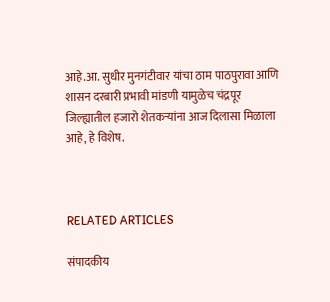आहे.आ. सुधीर मुनगंटीवार यांचा ठाम पाठपुरावा आणि शासन दरबारी प्रभावी मांडणी यामुळेच चंद्रपूर जिल्ह्यातील हजारो शेतकऱ्यांना आज दिलासा मिळाला आहे, हे विशेष.



RELATED ARTICLES

संपादकीय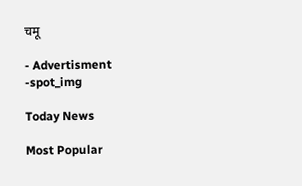चमू

- Advertisment -spot_img

Today News

Most Popular